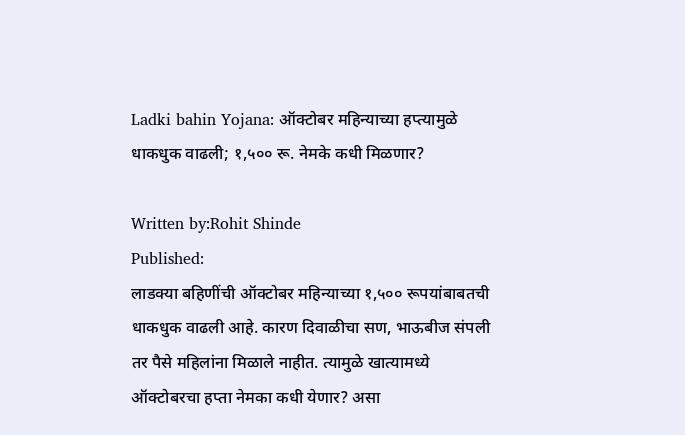Ladki bahin Yojana: ऑक्टोबर महिन्याच्या हप्त्यामुळे धाकधुक वाढली; १,५०० रू. नेमके कधी मिळणार?

Written by:Rohit Shinde
Published:
लाडक्या बहिणींची ऑक्टोबर महिन्याच्या १,५०० रूपयांबाबतची धाकधुक वाढली आहे. कारण दिवाळीचा सण, भाऊबीज संपली तर पैसे महिलांना मिळाले नाहीत. त्यामुळे खात्यामध्ये ऑक्टोबरचा हप्ता नेमका कधी येणार? असा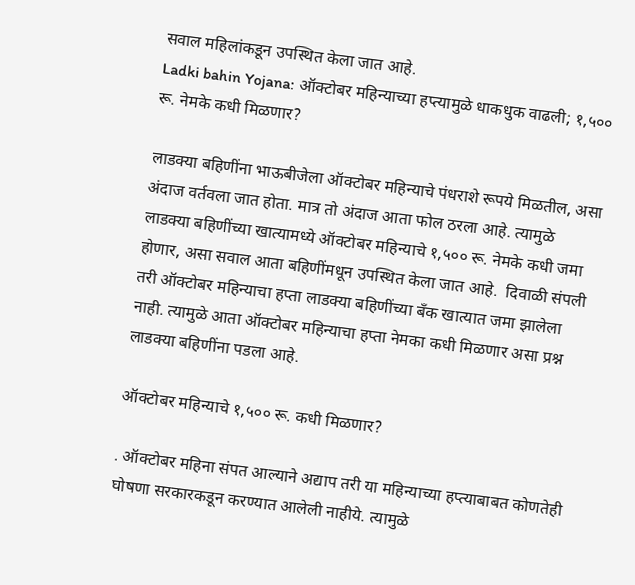सवाल महिलांकडून उपस्थित केला जात आहे.
Ladki bahin Yojana: ऑक्टोबर महिन्याच्या हप्त्यामुळे धाकधुक वाढली; १,५०० रू. नेमके कधी मिळणार?

लाडक्या बहिणींना भाऊबीजेला ऑक्टोबर महिन्याचे पंधराशे रूपये मिळतील, असा अंदाज वर्तवला जात होता. मात्र तो अंदाज आता फोल ठरला आहे. त्यामुळे लाडक्या बहिणींच्या खात्यामध्ये ऑक्टोबर महिन्याचे १,५०० रू. नेमके कधी जमा होणार, असा सवाल आता बहिणींमधून उपस्थित केला जात आहे.  दिवाळी संपली तरी ऑक्टोबर महिन्याचा हप्ता लाडक्या बहिणींच्या बँक खात्यात जमा झालेला नाही. त्यामुळे आता ऑक्टोबर महिन्याचा हप्ता नेमका कधी मिळणार असा प्रश्न लाडक्या बहिणींना पडला आहे.

ऑक्टोबर महिन्याचे १,५०० रू. कधी मिळणार?

. ऑक्टोबर महिना संपत आल्याने अद्याप तरी या महिन्याच्या हप्त्याबाबत कोणतेही घोषणा सरकारकडून करण्यात आलेली नाहीये. त्यामुळे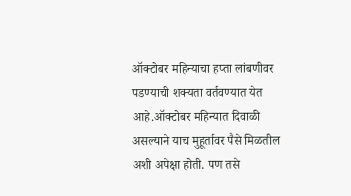ऑक्टोबर महिन्याचा हप्ता लांबणीवर पडण्याची शक्यता वर्तवण्यात येत आहे.ऑक्टोबर महिन्यात दिवाळी असल्याने याच मुहूर्तावर पैसे मिळतील अशी अपेक्षा होती. पण तसे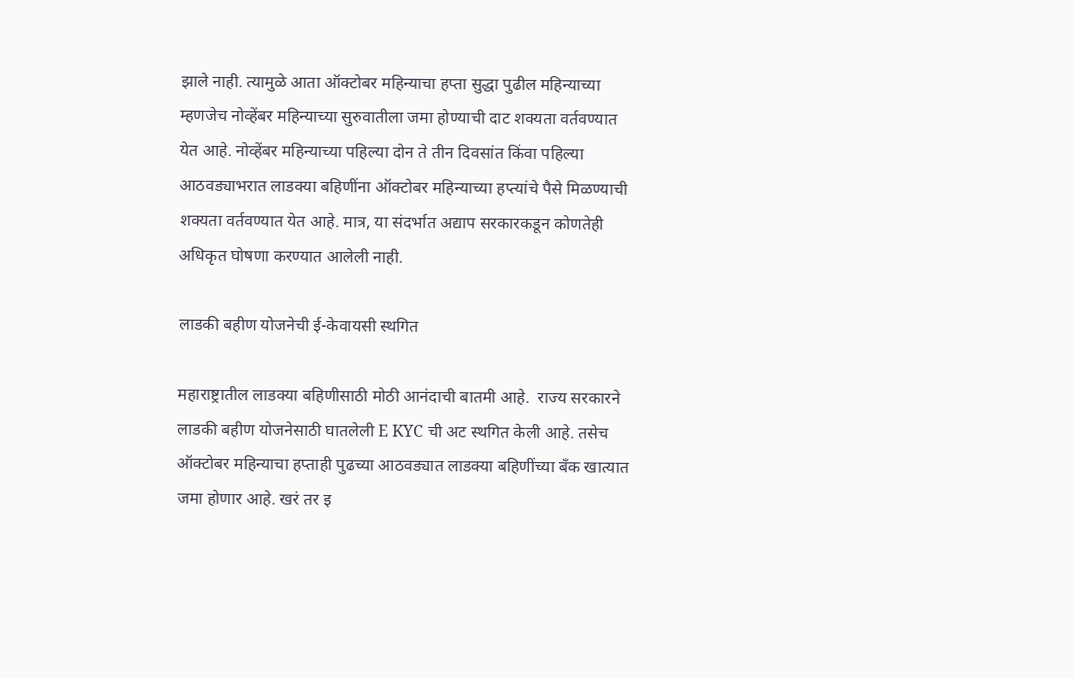झाले नाही. त्यामुळे आता ऑक्टोबर महिन्याचा हप्ता सुद्धा पुढील महिन्याच्या म्हणजेच नोव्हेंबर महिन्याच्या सुरुवातीला जमा होण्याची दाट शक्यता वर्तवण्यात येत आहे. नोव्हेंबर महिन्याच्या पहिल्या दोन ते तीन दिवसांत किंवा पहिल्या आठवड्याभरात लाडक्या बहिणींना ऑक्टोबर महिन्याच्या हप्त्यांचे पैसे मिळण्याची शक्यता वर्तवण्यात येत आहे. मात्र, या संदर्भात अद्याप सरकारकडून कोणतेही अधिकृत घोषणा करण्यात आलेली नाही.

लाडकी बहीण योजनेची ई-केवायसी स्थगित

महाराष्ट्रातील लाडक्या बहिणीसाठी मोठी आनंदाची बातमी आहे.  राज्य सरकारने लाडकी बहीण योजनेसाठी घातलेली E KYC ची अट स्थगित केली आहे. तसेच ऑक्टोबर महिन्याचा हप्ताही पुढच्या आठवड्यात लाडक्या बहिणींच्या बँक खात्यात जमा होणार आहे. खरं तर इ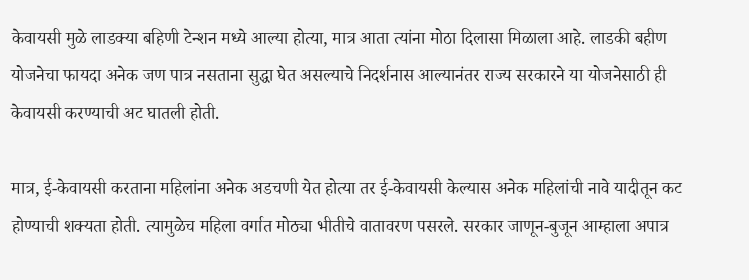केवायसी मुळे लाडक्या बहिणी टेन्शन मध्ये आल्या होत्या, मात्र आता त्यांना मोठा दिलासा मिळाला आहे. लाडकी बहीण योजनेचा फायदा अनेक जण पात्र नसताना सुद्धा घेत असल्याचे निदर्शनास आल्यानंतर राज्य सरकारने या योजनेसाठी ही केवायसी करण्याची अट घातली होती.

मात्र, ई-केवायसी करताना महिलांना अनेक अडचणी येत होत्या तर ई-केवायसी केल्यास अनेक महिलांची नावे यादीतून कट होण्याची शक्यता होती. त्यामुळेच महिला वर्गात मोठ्या भीतीचे वातावरण पसरले. सरकार जाणून-बुजून आम्हाला अपात्र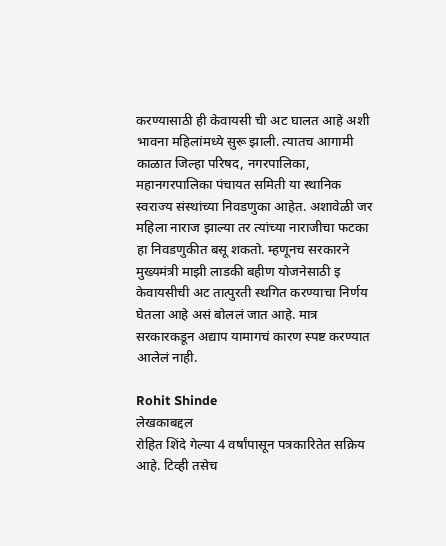करण्यासाठी ही केवायसी ची अट घालत आहे अशी भावना महिलांमध्ये सुरू झाली. त्यातच आगामी काळात जिल्हा परिषद, नगरपालिका, महानगरपालिका पंचायत समिती या स्थानिक स्वराज्य संस्थांच्या निवडणुका आहेत. अशावेळी जर महिला नाराज झाल्या तर त्यांच्या नाराजीचा फटका हा निवडणुकीत बसू शकतो. म्हणूनच सरकारने मुख्यमंत्री माझी लाडकी बहीण योजनेसाठी इ केवायसीची अट तात्पुरती स्थगित करण्याचा निर्णय घेतला आहे असं बोललं जात आहे. मात्र सरकारकडून अद्याप यामागचं कारण स्पष्ट करण्यात आलेलं नाही.

Rohit Shinde
लेखकाबद्दल
रोहित शिंदे गेल्या 4 वर्षांपासून पत्रकारितेत सक्रिय आहे. टिव्ही तसेच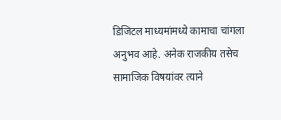डिजिटल माध्यमांमध्ये कामाचा चांगला अनुभव आहे. अनेक राजकीय तसेच सामाजिक विषयांवर त्याने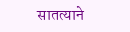सातत्याने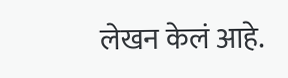लेखन केलं आहे.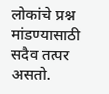लोकांचे प्रश्न मांडण्यासाठी सदैव तत्पर असतो.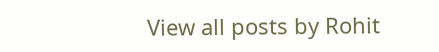View all posts by Rohit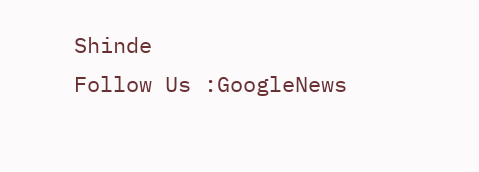Shinde
Follow Us :GoogleNews